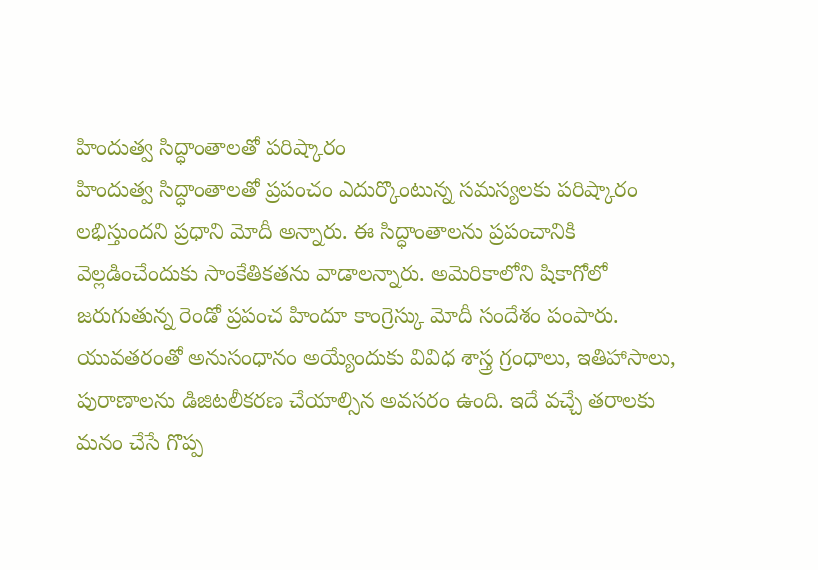హిందుత్వ సిద్ధాంతాలతో పరిష్కారం
హిందుత్వ సిద్ధాంతాలతో ప్రపంచం ఎదుర్కొంటున్న సమస్యలకు పరిష్కారం లభిస్తుందని ప్రధాని మోదీ అన్నారు. ఈ సిద్ధాంతాలను ప్రపంచానికి వెల్లడించేందుకు సాంకేతికతను వాడాలన్నారు. అమెరికాలోని షికాగోలో జరుగుతున్న రెండో ప్రపంచ హిందూ కాంగ్రెస్కు మోదీ సందేశం పంపారు. యువతరంతో అనుసంధానం అయ్యేందుకు వివిధ శాస్త్ర గ్రంధాలు, ఇతిహాసాలు, పురాణాలను డిజిటలీకరణ చేయాల్సిన అవసరం ఉంది. ఇదే వచ్చే తరాలకు మనం చేసే గొప్ప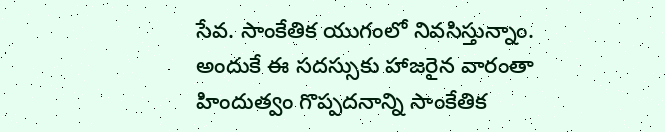సేవ. సాంకేతిక యుగంలో నివసిస్తున్నాం. అందుకే ఈ సదస్సుకు హాజరైన వారంతా హిందుత్వం గొప్పదనాన్ని సాంకేతిక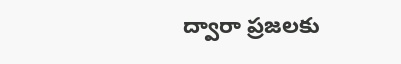ద్వారా ప్రజలకు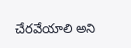చేరవేయాలి అని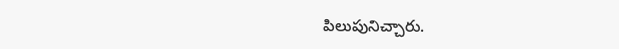పిలుపునిచ్చారు.